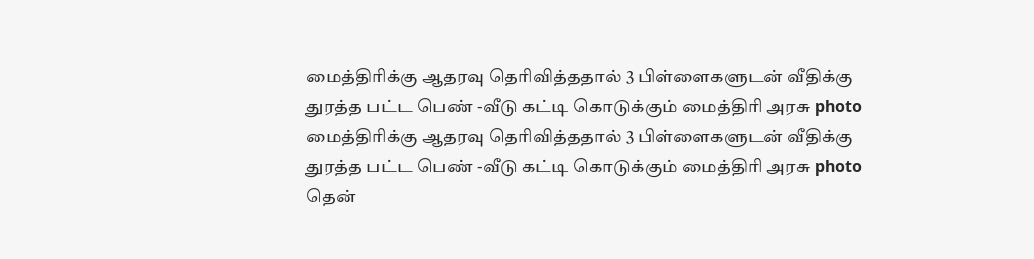மைத்திரிக்கு ஆதரவு தெரிவித்ததால் 3 பிள்ளைகளுடன் வீதிக்கு துரத்த பட்ட பெண் -வீடு கட்டி கொடுக்கும் மைத்திரி அரசு photo
மைத்திரிக்கு ஆதரவு தெரிவித்ததால் 3 பிள்ளைகளுடன் வீதிக்கு துரத்த பட்ட பெண் -வீடு கட்டி கொடுக்கும் மைத்திரி அரசு photo தென்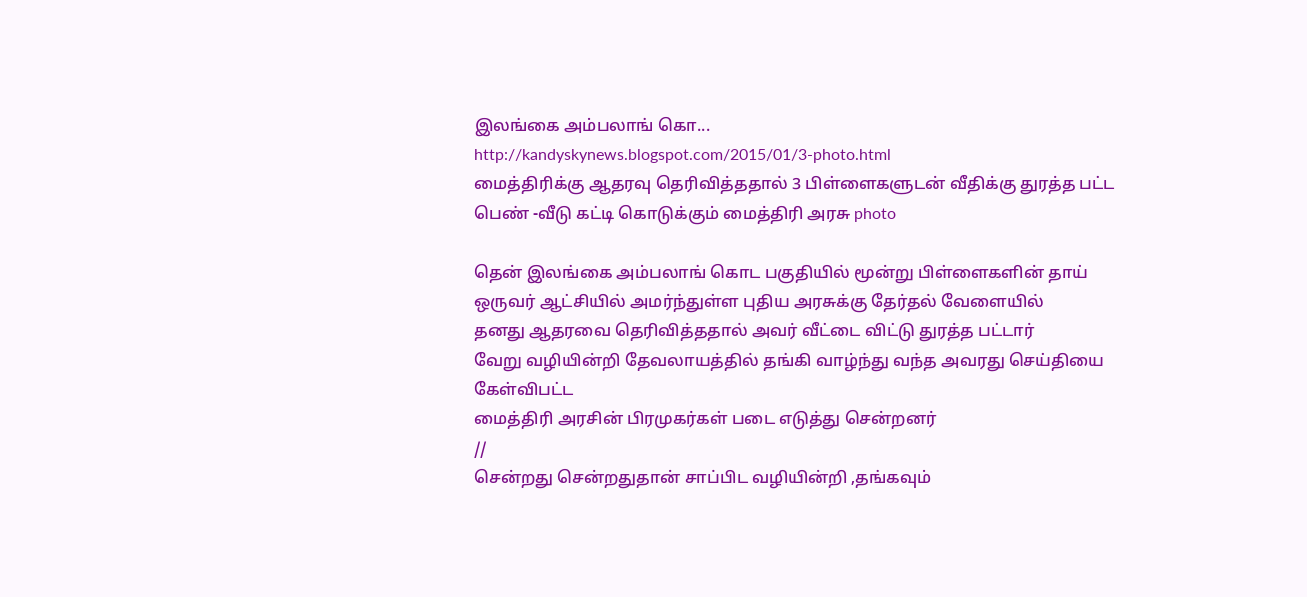இலங்கை அம்பலாங் கொ...
http://kandyskynews.blogspot.com/2015/01/3-photo.html
மைத்திரிக்கு ஆதரவு தெரிவித்ததால் 3 பிள்ளைகளுடன் வீதிக்கு துரத்த பட்ட பெண் -வீடு கட்டி கொடுக்கும் மைத்திரி அரசு photo

தென் இலங்கை அம்பலாங் கொட பகுதியில் மூன்று பிள்ளைகளின் தாய்
ஒருவர் ஆட்சியில் அமர்ந்துள்ள புதிய அரசுக்கு தேர்தல் வேளையில்
தனது ஆதரவை தெரிவித்ததால் அவர் வீட்டை விட்டு துரத்த பட்டார்
வேறு வழியின்றி தேவலாயத்தில் தங்கி வாழ்ந்து வந்த அவரது செய்தியை கேள்விபட்ட
மைத்திரி அரசின் பிரமுகர்கள் படை எடுத்து சென்றனர்
//
சென்றது சென்றதுதான் சாப்பிட வழியின்றி ,தங்கவும்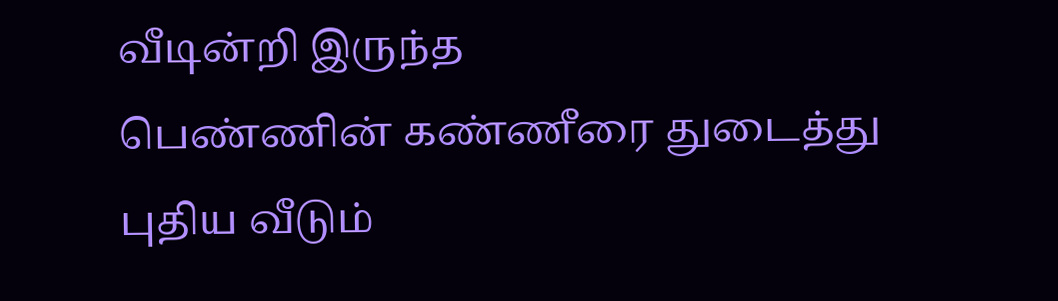வீடின்றி இருந்த
பெண்ணின் கண்ணீரை துடைத்து புதிய வீடும்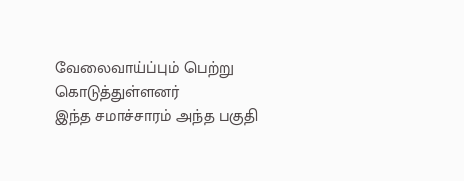வேலைவாய்ப்பும் பெற்று கொடுத்துள்ளனர்
இந்த சமாச்சாரம் அந்த பகுதி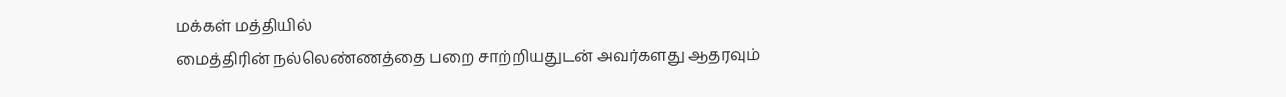மக்கள் மத்தியில்
மைத்திரின் நல்லெண்ணத்தை பறை சாற்றியதுடன் அவர்களது ஆதரவும்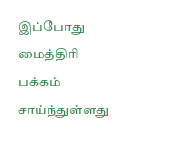இப்போது மைத்திரி பக்கம் சாய்ந்துள்ளது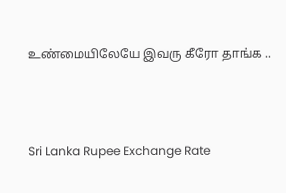உண்மையிலேயே இவரு கீரோ தாங்க ..



Sri Lanka Rupee Exchange Rate